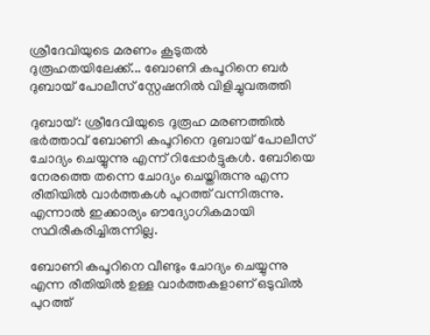ശ്രീദേവിയുടെ മരണം കൂടുതൽ ദുരൂഹതയിലേക്ക്... ബോണി കപൂറിനെ ബർ ദുബായ് പോലീസ് സ്റ്റേഷനിൽ വിളിച്ചുവരുത്തി

ദുബായ്: ശ്രീദേവിയുടെ ദുരൂഹ മരണത്തില്‍ ഭര്‍ത്താവ് ബോണി കപൂറിനെ ദുബായ് പോലീസ് ചോദ്യം ചെയ്യുന്നു എന്ന് റിപ്പോര്‍ട്ടുകള്‍. ബോിയെ നേരത്തെ തന്നെ ചോദ്യം ചെയ്തിരുന്നു എന്ന രീതിയില്‍ വാര്‍ത്തകള്‍ പുറത്ത് വന്നിരുന്നു. എന്നാല്‍ ഇക്കാര്യം ഔദ്യോഗികമായി സ്ഥിരീകരിച്ചിരുന്നില്ല.

ബോണി കപൂറിനെ വീണ്ടും ചോദ്യം ചെയ്യുന്നു എന്ന രീതിയില്‍ ഉള്ള വാര്‍ത്തകളാണ് ഒടുവില്‍ പുറത്ത്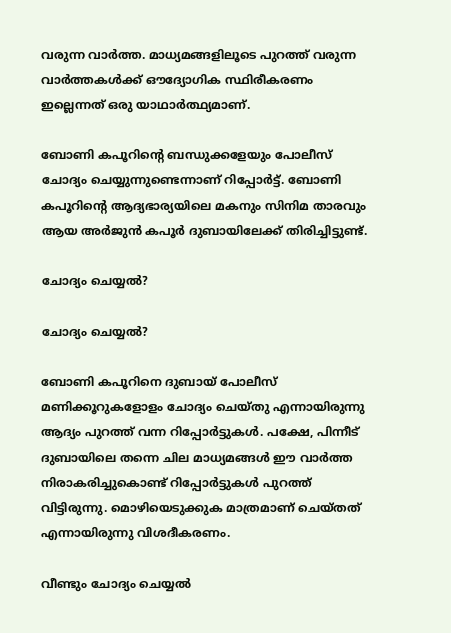വരുന്ന വാര്‍ത്ത. മാധ്യമങ്ങളിലൂടെ പുറത്ത് വരുന്ന വാര്‍ത്തകള്‍ക്ക് ഔദ്യോഗിക സ്ഥിരീകരണം ഇല്ലെന്നത് ഒരു യാഥാര്‍ത്ഥ്യമാണ്.

ബോണി കപൂറിന്റെ ബന്ധുക്കളേയും പോലീസ് ചോദ്യം ചെയ്യുന്നുണ്ടെന്നാണ് റിപ്പോര്‍ട്ട്. ബോണി കപൂറിന്റെ ആദ്യഭാര്യയിലെ മകനും സിനിമ താരവും ആയ അര്‍ജുന്‍ കപൂര്‍ ദുബായിലേക്ക് തിരിച്ചിട്ടുണ്ട്.

ചോദ്യം ചെയ്യല്‍?

ചോദ്യം ചെയ്യല്‍?

ബോണി കപൂറിനെ ദുബായ് പോലീസ് മണിക്കൂറുകളോളം ചോദ്യം ചെയ്തു എന്നായിരുന്നു ആദ്യം പുറത്ത് വന്ന റിപ്പോര്‍ട്ടുകള്‍. പക്ഷേ, പിന്നീട് ദുബായിലെ തന്നെ ചില മാധ്യമങ്ങള്‍ ഈ വാര്‍ത്ത നിരാകരിച്ചുകൊണ്ട് റിപ്പോര്‍ട്ടുകള്‍ പുറത്ത് വിട്ടിരുന്നു. മൊഴിയെടുക്കുക മാത്രമാണ് ചെയ്തത് എന്നായിരുന്നു വിശദീകരണം.

വീണ്ടും ചോദ്യം ചെയ്യല്‍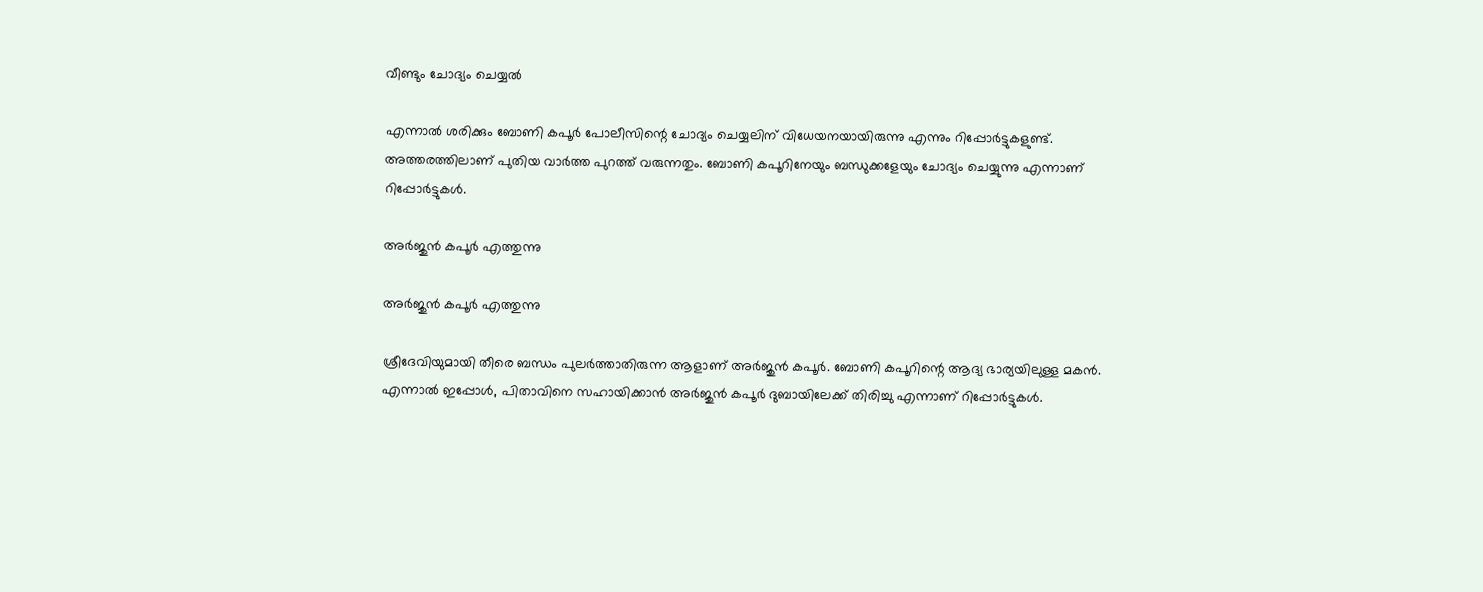വീണ്ടും ചോദ്യം ചെയ്യല്‍

എന്നാല്‍ ശരിക്കും ബോണി കപൂര്‍ പോലീസിന്റെ ചോദ്യം ചെയ്യലിന് വിധേയനയായിരുന്നു എന്നും റിപ്പോര്‍ട്ടുകളുണ്ട്. അത്തരത്തിലാണ് പുതിയ വാര്‍ത്ത പുറത്ത് വരുന്നതും. ബോണി കപൂറിനേയും ബന്ധുക്കളേയും ചോദ്യം ചെയ്യുന്നു എന്നാണ് റിപ്പോര്‍ട്ടുകള്‍.

അര്‍ജുന്‍ കപൂര്‍ എത്തുന്നു

അര്‍ജുന്‍ കപൂര്‍ എത്തുന്നു

ശ്രീദേവിയുമായി തീരെ ബന്ധം പുലര്‍ത്താതിരുന്ന ആളാണ് അര്‍ജുന്‍ കപൂര്‍. ബോണി കപൂറിന്റെ ആദ്യ ഭാര്യയിലുള്ള മകന്‍. എന്നാല്‍ ഇപ്പോള്‍, പിതാവിനെ സഹായിക്കാന്‍ അര്‍ജുന്‍ കപൂര്‍ ദുബായിലേക്ക് തിരിച്ചു എന്നാണ് റിപ്പോര്‍ട്ടുകള്‍.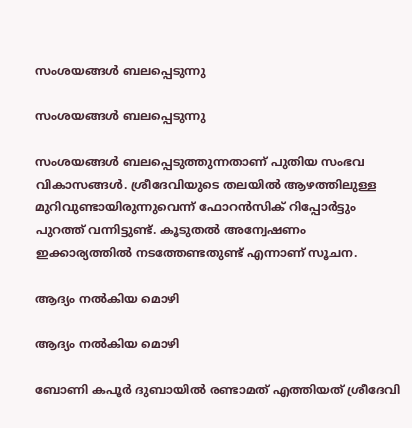സംശയങ്ങള്‍ ബലപ്പെടുന്നു

സംശയങ്ങള്‍ ബലപ്പെടുന്നു

സംശയങ്ങള്‍ ബലപ്പെടുത്തുന്നതാണ് പുതിയ സംഭവ വികാസങ്ങള്‍. ശ്രീദേവിയുടെ തലയില്‍ ആഴത്തിലുള്ള മുറിവുണ്ടായിരുന്നുവെന്ന് ഫോറന്‍സിക് റിപ്പോര്‍ട്ടും പുറത്ത് വന്നിട്ടുണ്ട്. കൂടുതല്‍ അന്വേഷണം ഇക്കാര്യത്തില്‍ നടത്തേണ്ടതുണ്ട് എന്നാണ് സൂചന.

ആദ്യം നല്‍കിയ മൊഴി

ആദ്യം നല്‍കിയ മൊഴി

ബോണി കപൂര്‍ ദുബായില്‍ രണ്ടാമത് എത്തിയത് ശ്രീദേവി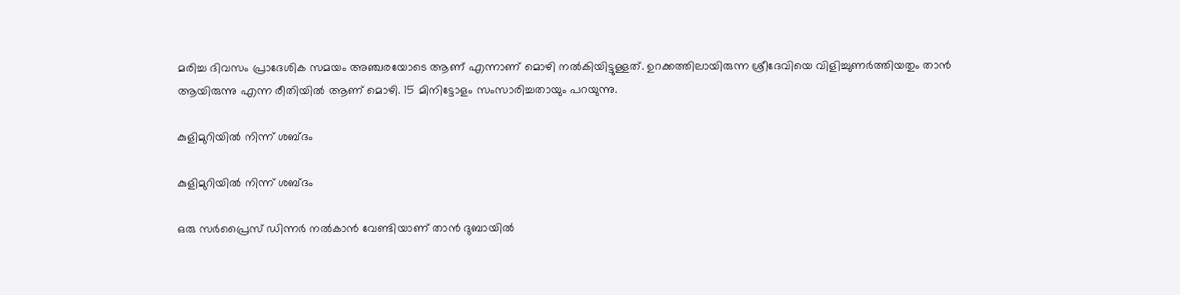മരിച്ച ദിവസം പ്രാദേശിക സമയം അഞ്ചരയോടെ ആണ് എന്നാണ് മൊഴി നല്‍കിയിട്ടുള്ളത്. ഉറക്കത്തിലായിരുന്ന ശ്രീദേവിയെ വിളിച്ചുണര്‍ത്തിയതും താന്‍ ആയിരുന്നു എന്ന രീതിയില്‍ ആണ് മൊഴി. 15 മിനിട്ടോളം സംസാരിച്ചതായും പറയുന്നു.

കുളിമുറിയില്‍ നിന്ന് ശബ്ദം

കുളിമുറിയില്‍ നിന്ന് ശബ്ദം

ഒരു സര്‍പ്രൈസ് ഡിന്നര്‍ നല്‍കാന്‍ വേണ്ടിയാണ് താന്‍ ദുബായില്‍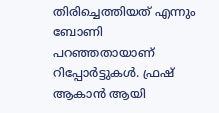തിരിച്ചെത്തിയത് എന്നും ബോണി പറഞ്ഞതായാണ് റിപ്പോര്‍ട്ടുകള്‍. ഫ്രഷ് ആകാന്‍ ആയി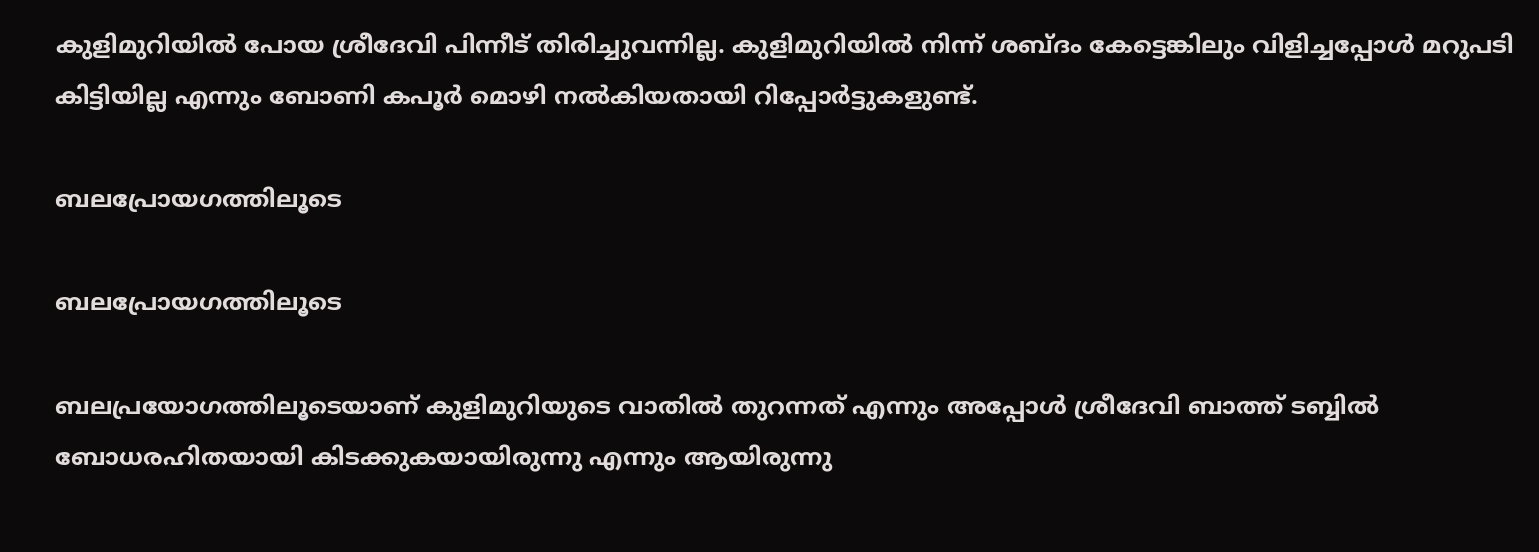കുളിമുറിയില്‍ പോയ ശ്രീദേവി പിന്നീട് തിരിച്ചുവന്നില്ല. കുളിമുറിയില്‍ നിന്ന് ശബ്ദം കേട്ടെങ്കിലും വിളിച്ചപ്പോള്‍ മറുപടി കിട്ടിയില്ല എന്നും ബോണി കപൂര്‍ മൊഴി നല്‍കിയതായി റിപ്പോര്‍ട്ടുകളുണ്ട്.

ബലപ്രോയഗത്തിലൂടെ

ബലപ്രോയഗത്തിലൂടെ

ബലപ്രയോഗത്തിലൂടെയാണ് കുളിമുറിയുടെ വാതില്‍ തുറന്നത് എന്നും അപ്പോള്‍ ശ്രീദേവി ബാത്ത് ടബ്ബില്‍ ബോധരഹിതയായി കിടക്കുകയായിരുന്നു എന്നും ആയിരുന്നു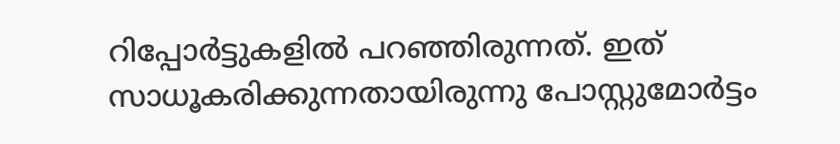റിപ്പോര്‍ട്ടുകളില്‍ പറഞ്ഞിരുന്നത്. ഇത് സാധൂകരിക്കുന്നതായിരുന്നു പോസ്റ്റുമോര്‍ട്ടം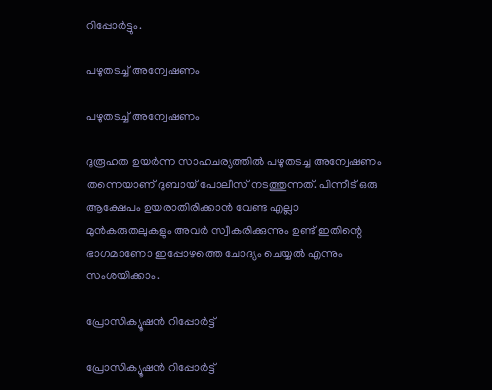റിപ്പോര്‍ട്ടും.

പഴുതടച്ച് അന്വേഷണം

പഴുതടച്ച് അന്വേഷണം

ദുരൂഹത ഉയര്‍ന്ന സാഹചര്യത്തില്‍ പഴുതടച്ച അന്വേഷണം തന്നെയാണ് ദുബായ് പോലീസ് നടത്തുന്നത്. പിന്നീട് ഒരു ആക്ഷേപം ഉയരാതിരിക്കാന്‍ വേണ്ട എല്ലാ മുന്‍കരുതലുകളും അവര്‍ സ്വീകരിക്കുന്നും ഉണ്ട് ഇതിന്റെ ഭാഗമാണോ ഇപ്പോഴത്തെ ചോദ്യം ചെയ്യല്‍ എന്നും സംശയിക്കാം.

പ്രോസിക്യൂഷന്‍ റിപ്പോര്‍ട്ട്

പ്രോസിക്യൂഷന്‍ റിപ്പോര്‍ട്ട്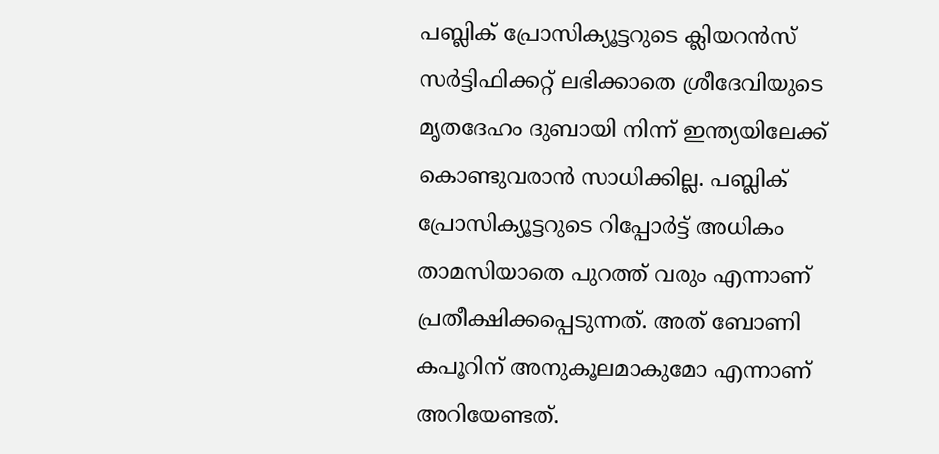പബ്ലിക് പ്രോസിക്യൂട്ടറുടെ ക്ലിയറന്‍സ് സര്‍ട്ടിഫിക്കറ്റ് ലഭിക്കാതെ ശ്രീദേവിയുടെ മൃതദേഹം ദുബായി നിന്ന് ഇന്ത്യയിലേക്ക് കൊണ്ടുവരാന്‍ സാധിക്കില്ല. പബ്ലിക് പ്രോസിക്യൂട്ടറുടെ റിപ്പോര്‍ട്ട് അധികം താമസിയാതെ പുറത്ത് വരും എന്നാണ് പ്രതീക്ഷിക്കപ്പെടുന്നത്. അത് ബോണി കപൂറിന് അനുകൂലമാകുമോ എന്നാണ് അറിയേണ്ടത്.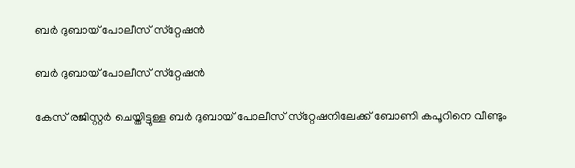ബര്‍ ദുബായ് പോലീസ് സ്‌റ്റേഷന്‍

ബര്‍ ദുബായ് പോലീസ് സ്‌റ്റേഷന്‍

കേസ് രജിസ്റ്റര്‍ ചെയ്തിട്ടുള്ള ബര്‍ ദുബായ് പോലീസ് സ്‌റ്റേഷനിലേക്ക് ബോണി കപൂറിനെ വീണ്ടും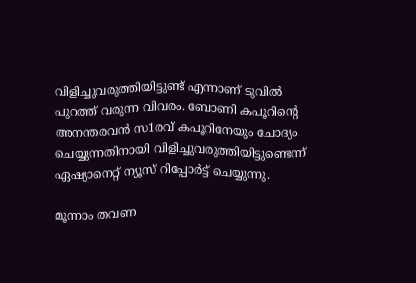വിളിച്ചുവരുത്തിയിട്ടുണ്ട് എന്നാണ് ടുവില്‍ പുറത്ത് വരുന്ന വിവരം. ബോണി കപൂറിന്റെ അനന്തരവന്‍ സ1രവ് കപൂറിനേയും ചോദ്യം ചെയ്യുന്നതിനായി വിളിച്ചുവരുത്തിയിട്ടുണ്ടെന്ന് ഏഷ്യാനെറ്റ് ന്യൂസ് റിപ്പോര്‍ട്ട് ചെയ്യുന്നു.

മൂന്നാം തവണ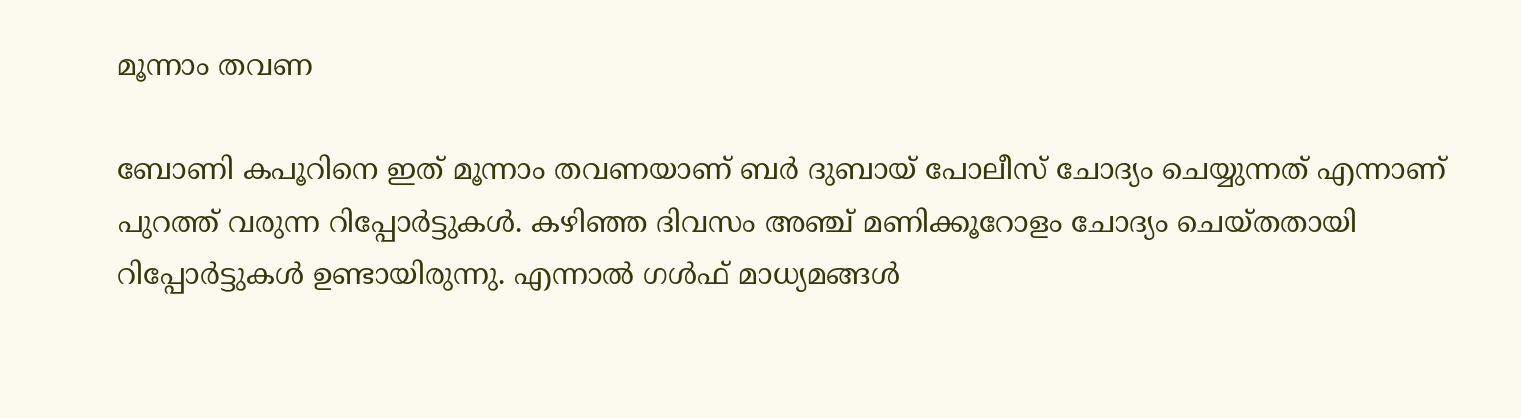മൂന്നാം തവണ

ബോണി കപൂറിനെ ഇത് മൂന്നാം തവണയാണ് ബര്‍ ദുബായ് പോലീസ് ചോദ്യം ചെയ്യുന്നത് എന്നാണ് പുറത്ത് വരുന്ന റിപ്പോര്‍ട്ടുകള്‍. കഴിഞ്ഞ ദിവസം അഞ്ച് മണിക്കൂറോളം ചോദ്യം ചെയ്തതായി റിപ്പോര്‍ട്ടുകള്‍ ഉണ്ടായിരുന്നു. എന്നാല്‍ ഗള്‍ഫ് മാധ്യമങ്ങള്‍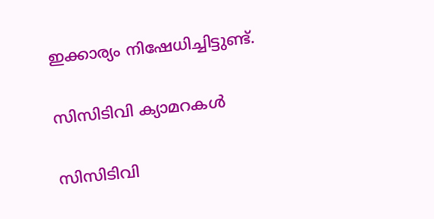ഇക്കാര്യം നിഷേധിച്ചിട്ടുണ്ട്.

സിസിടിവി ക്യാമറകള്‍

സിസിടിവി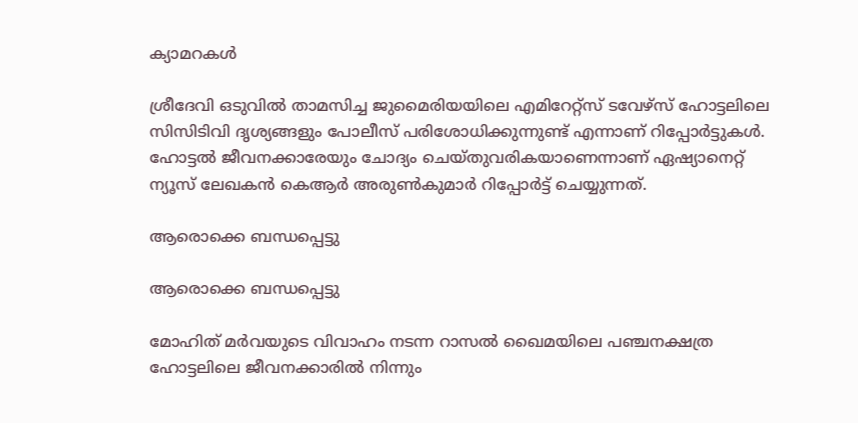ക്യാമറകള്‍

ശ്രീദേവി ഒടുവില്‍ താമസിച്ച ജുമൈരിയയിലെ എമിറേറ്റ്‌സ് ടവേഴ്‌സ് ഹോട്ടലിലെ സിസിടിവി ദൃശ്യങ്ങളും പോലീസ് പരിശോധിക്കുന്നുണ്ട് എന്നാണ് റിപ്പോര്‍ട്ടുകള്‍. ഹോട്ടല്‍ ജീവനക്കാരേയും ചോദ്യം ചെയ്തുവരികയാണെന്നാണ് ഏഷ്യാനെറ്റ് ന്യൂസ് ലേഖകന്‍ കെആര്‍ അരുണ്‍കുമാര്‍ റിപ്പോര്‍ട്ട് ചെയ്യുന്നത്.

ആരൊക്കെ ബന്ധപ്പെട്ടു

ആരൊക്കെ ബന്ധപ്പെട്ടു

മോഹിത് മര്‍വയുടെ വിവാഹം നടന്ന റാസല്‍ ഖൈമയിലെ പഞ്ചനക്ഷത്ര ഹോട്ടലിലെ ജീവനക്കാരില്‍ നിന്നും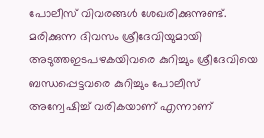പോലീസ് വിവരങ്ങള്‍ ശേഖരിക്കുന്നുണ്ട്. മരിക്കുന്ന ദിവസം ശ്രീദേവിയുമായി അടുത്തഇടപഴകയിവരെ കുറിച്ചും ശ്രീദേവിയെ ബന്ധപ്പെട്ടവരെ കുറിച്ചും പോലീസ് അന്വേഷിച്ച് വരികയാണ് എന്നാണ്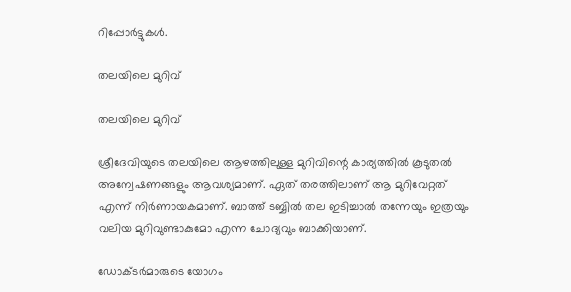റിപ്പോര്‍ട്ടുകള്‍.

തലയിലെ മുറിവ്

തലയിലെ മുറിവ്

ശ്രീദേവിയുടെ തലയിലെ ആഴത്തിലുള്ള മുറിവിന്റെ കാര്യത്തില്‍ കൂടുതല്‍ അന്വേഷണങ്ങളും ആവശ്യമാണ്. ഏത് തരത്തിലാണ് ആ മുറിവേറ്റത് എന്ന് നിര്‍ണായകമാണ്. ബാത്ത് ടബ്ബില്‍ തല ഇടിച്ചാല്‍ തന്നേയും ഇത്രയും വലിയ മുറിവുണ്ടാകുമോ എന്ന ചോദ്യവും ബാക്കിയാണ്.

ഡോക്ടര്‍മാരുടെ യോഗം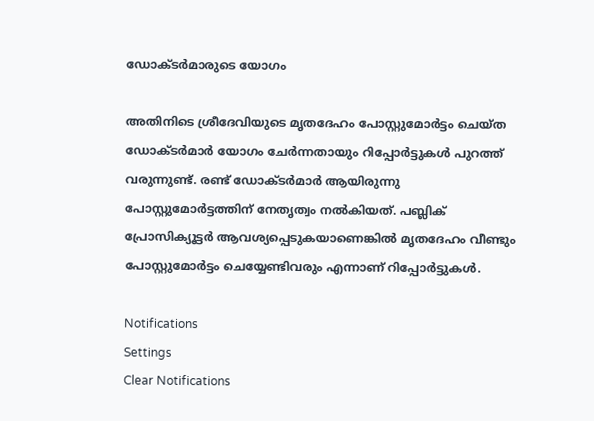ഡോക്ടര്‍മാരുടെ യോഗം

അതിനിടെ ശ്രീദേവിയുടെ മൃതദേഹം പോസ്റ്റുമോര്‍ട്ടം ചെയ്ത ഡോക്ടര്‍മാര്‍ യോഗം ചേര്‍ന്നതായും റിപ്പോര്‍ട്ടുകള്‍ പുറത്ത് വരുന്നുണ്ട്. രണ്ട് ഡോക്ടര്‍മാര്‍ ആയിരുന്നു പോസ്റ്റുമോര്‍ട്ടത്തിന് നേതൃത്വം നല്‍കിയത്. പബ്ലിക് പ്രോസിക്യൂട്ടര്‍ ആവശ്യപ്പെടുകയാണെങ്കില്‍ മൃതദേഹം വീണ്ടും പോസ്റ്റുമോര്‍ട്ടം ചെയ്യേണ്ടിവരും എന്നാണ് റിപ്പോര്‍ട്ടുകള്‍.

Notifications
Settings
Clear Notifications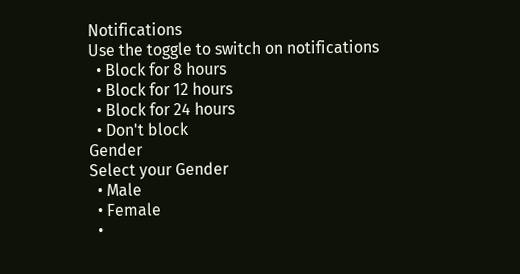Notifications
Use the toggle to switch on notifications
  • Block for 8 hours
  • Block for 12 hours
  • Block for 24 hours
  • Don't block
Gender
Select your Gender
  • Male
  • Female
  •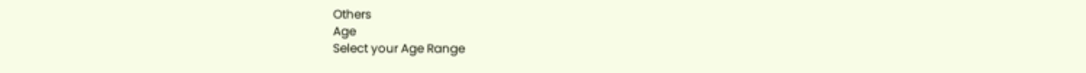Others
Age
Select your Age Range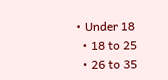• Under 18
  • 18 to 25
  • 26 to 35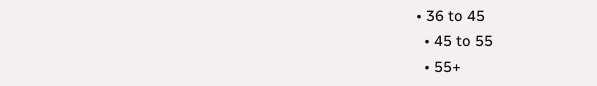• 36 to 45
  • 45 to 55
  • 55+